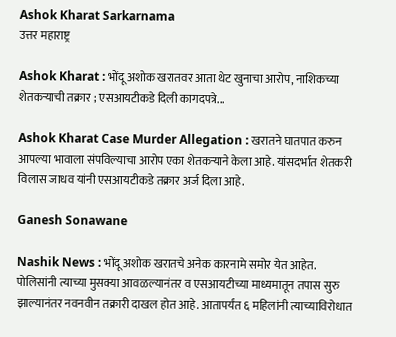Ashok Kharat Sarkarnama
उत्तर महाराष्ट्र

Ashok Kharat : भोंदू अशोक खरातवर आता थेट खुनाचा आरोप, नाशिकच्या शेतकऱ्याची तक्रार ; एसआयटीकडे दिली कागदपत्रे...

Ashok Kharat Case Murder Allegation : खरातने घातपात करुन आपल्या भावाला संपविल्याचा आरोप एका शेतकऱ्याने केला आहे. यांसदर्भात शेतकरी विलास जाधव यांनी एसआयटीकडे तक्रार अर्ज दिला आहे.

Ganesh Sonawane

Nashik News : भोंदू अशोक खरातचे अनेक कारनामे समोर येत आहेत. पोलिसांनी त्याच्या मुसक्या आवळल्यानंतर व एसआयटीच्या माध्यमातून तपास सुरु झाल्यानंतर नवनवीन तक्रारी दाखल होत आहे. आतापर्यंत ६ महिलांनी त्याच्याविरोधात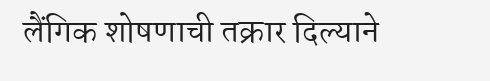लैंगिक शोषणाची तक्रार दिल्याने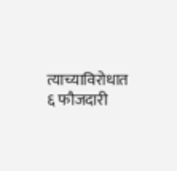त्याच्याविरोधात ६ फौजदारी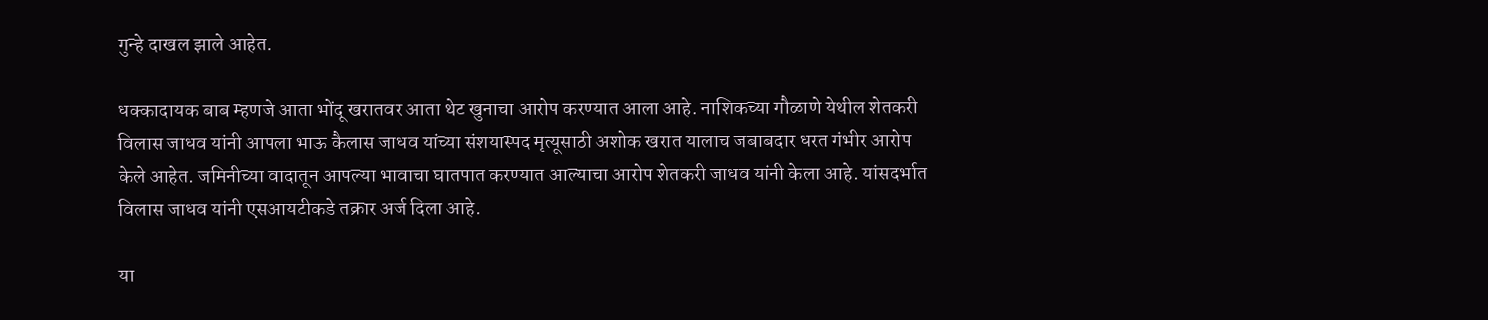गुन्हे दाखल झाले आहेत.

धक्कादायक बाब म्हणजे आता भोंदू खरातवर आता थेट खुनाचा आरोप करण्यात आला आहे. नाशिकच्या गौळाणे येथील शेतकरी विलास जाधव यांनी आपला भाऊ कैलास जाधव यांच्या संशयास्पद मृत्यूसाठी अशोक खरात यालाच जबाबदार धरत गंभीर आरोप केले आहेत. जमिनीच्या वादातून आपल्या भावाचा घातपात करण्यात आल्याचा आरोप शेतकरी जाधव यांनी केला आहे. यांसदर्भात विलास जाधव यांनी एसआयटीकडे तक्रार अर्ज दिला आहे.

या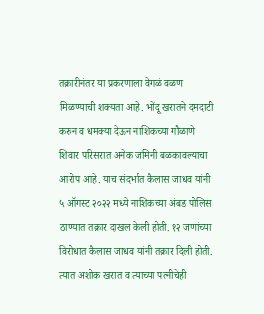तक्रारीनंतर या प्रकरणाला वेगळं वळण मिळण्याची शक्यता आहे. भोंदू खरातने दमदाटी करुन व धमक्या देऊन नाशिकच्या गौळाणे शिवार परिसरात अनेक जमिनी बळकावल्याचा आरोप आहे. याच संदर्भात कैलास जाधव यांनी ५ ऑगस्ट २०२२ मध्ये नाशिकच्या अंबड पोलिस ठाण्यात तक्रार दाखल केली होती. १२ जणांच्या विरोधात कैलास जाधव यांनी तक्रार दिली होती. त्यात अशोक खरात व त्याच्या पत्नीचेही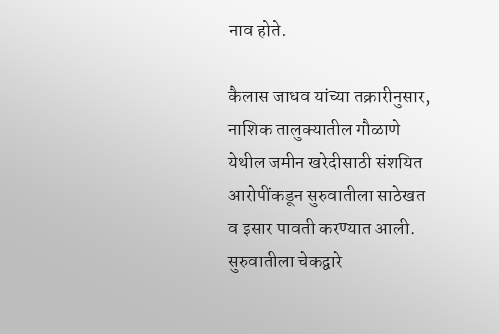नाव होते.

कैलास जाधव यांच्या तक्रारीनुसार, नाशिक तालुक्यातील गौळाणे येथील जमीन खरेदीसाठी संशयित आरोपींकडून सुरुवातीला साठेखत व इसार पावती करण्यात आली. सुरुवातीला चेकद्वारे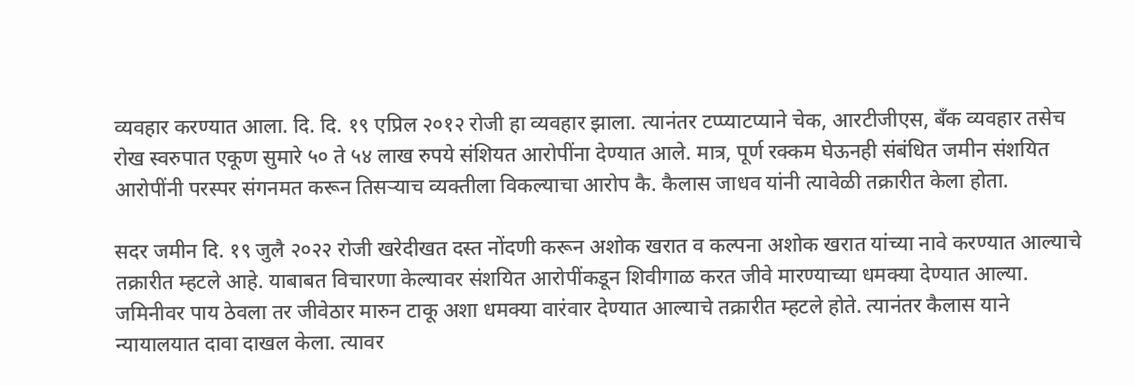व्यवहार करण्यात आला. दि. दि. १९ एप्रिल २०१२ रोजी हा व्यवहार झाला. त्यानंतर टप्प्याटप्याने चेक, आरटीजीएस, बँक व्यवहार तसेच रोख स्वरुपात एकूण सुमारे ५० ते ५४ लाख रुपये संशियत आरोपींना देण्यात आले. मात्र, पूर्ण रक्कम घेऊनही संबंधित जमीन संशयित आरोपींनी परस्पर संगनमत करून तिसऱ्याच व्यक्तीला विकल्याचा आरोप कै. कैलास जाधव यांनी त्यावेळी तक्रारीत केला होता.

सदर जमीन दि. १९ जुलै २०२२ रोजी खरेदीखत दस्त नोंदणी करून अशोक खरात व कल्पना अशोक खरात यांच्या नावे करण्यात आल्याचे तक्रारीत म्हटले आहे. याबाबत विचारणा केल्यावर संशयित आरोपींकडून शिवीगाळ करत जीवे मारण्याच्या धमक्या देण्यात आल्या. जमिनीवर पाय ठेवला तर जीवेठार मारुन टाकू अशा धमक्या वारंवार देण्यात आल्याचे तक्रारीत म्हटले होते. त्यानंतर कैलास याने न्यायालयात दावा दाखल केला. त्यावर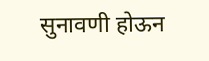सुनावणी होऊन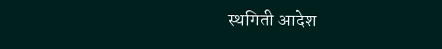स्थगिती आदेश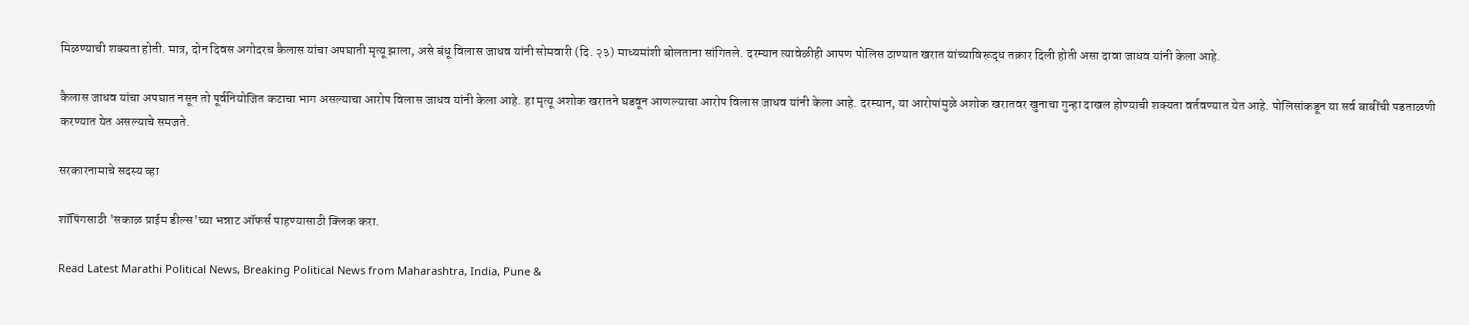मिळण्याची शक्यता होती. मात्र, दोन दिवस अगोदरच कैलास यांचा अपघाती मृत्यू झाला, असे बंधू विलास जाधव यांनी सोमवारी (दि. २३) माध्यमांशी बोलताना सांगितले. दरम्यान त्यावेळीही आपण पोलिस ठाण्यात खरात यांच्याविरूद्ध तक्रार दिली होती असा दावा जाधव यांनी केला आहे.

कैलास जाधव यांचा अपघात नसून तो पूर्वनियोजित कटाचा भाग असल्याचा आरोप विलास जाधव यांनी केला आहे. हा मृत्यू अशोक खरातने घडवून आणल्याचा आरोप विलास जाधव यांनी केला आहे. दरम्यान, या आरोपांमुळे अशोक खरातवर खुनाचा गुन्हा दाखल होण्याची शक्यता वर्तवण्यात येत आहे. पोलिसांकडून या सर्व बाबींची पडताळणी करण्यात येत असल्याचे समजते.

सरकारनामाचे सदस्य व्हा

शॉपिंगसाठी 'सकाळ प्राईम डील्स'च्या भन्नाट ऑफर्स पाहण्यासाठी क्लिक करा.

Read Latest Marathi Political News, Breaking Political News from Maharashtra, India, Pune &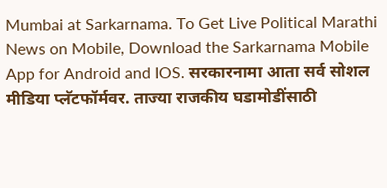Mumbai at Sarkarnama. To Get Live Political Marathi News on Mobile, Download the Sarkarnama Mobile App for Android and IOS. सरकारनामा आता सर्व सोशल मीडिया प्लॅटफॉर्मवर. ताज्या राजकीय घडामोडींसाठी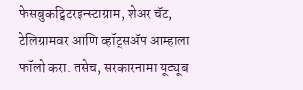फेसबुकट्विटरइन्स्टाग्राम, शेअर चॅट, टेलिग्रामवर आणि व्हॉट्सॲप आम्हाला फॉलो करा. तसेच, सरकारनामा यूट्यूब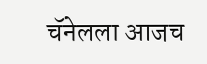चॅनेलला आजच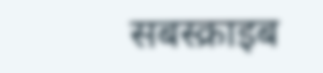सबस्क्राइब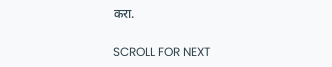करा.

SCROLL FOR NEXT